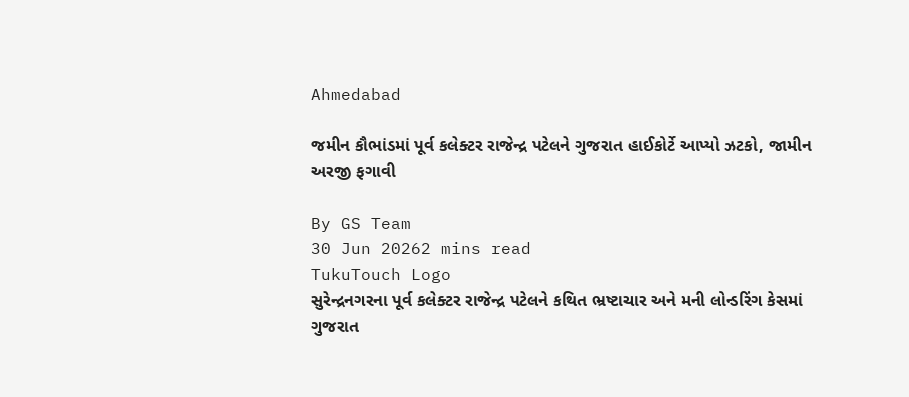Ahmedabad

જમીન કૌભાંડમાં પૂર્વ કલેક્ટર રાજેન્દ્ર પટેલને ગુજરાત હાઈકોર્ટે આપ્યો ઝટકો, જામીન અરજી ફગાવી

By GS Team
30 Jun 20262 mins read
TukuTouch Logo
સુરેન્દ્રનગરના પૂર્વ કલેક્ટર રાજેન્દ્ર પટેલને કથિત ભ્રષ્ટાચાર અને મની લોન્ડરિંગ કેસમાં ગુજરાત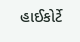હાઈકોર્ટે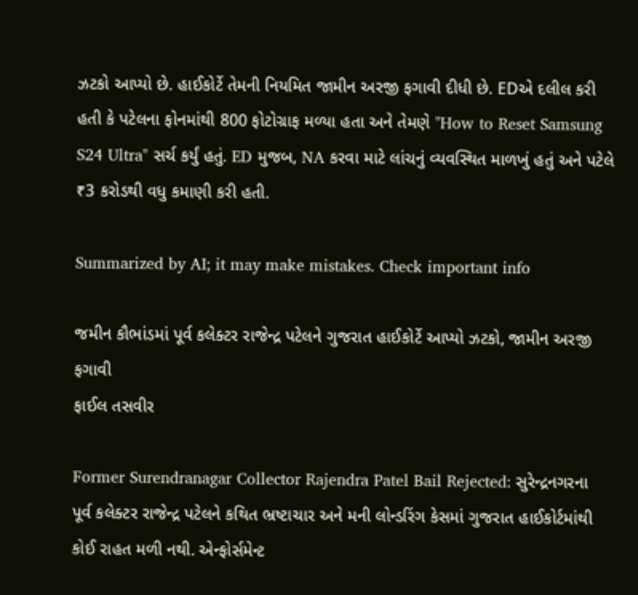ઝટકો આપ્યો છે. હાઈકોર્ટે તેમની નિયમિત જામીન અરજી ફગાવી દીધી છે. EDએ દલીલ કરી હતી કે પટેલના ફોનમાંથી 800 ફોટોગ્રાફ મળ્યા હતા અને તેમણે "How to Reset Samsung S24 Ultra" સર્ચ કર્યું હતું. ED મુજબ, NA કરવા માટે લાંચનું વ્યવસ્થિત માળખું હતું અને પટેલે ₹3 કરોડથી વધુ કમાણી કરી હતી.

Summarized by AI; it may make mistakes. Check important info

જમીન કૌભાંડમાં પૂર્વ કલેક્ટર રાજેન્દ્ર પટેલને ગુજરાત હાઈકોર્ટે આપ્યો ઝટકો, જામીન અરજી ફગાવી
ફાઈલ તસવીર

Former Surendranagar Collector Rajendra Patel Bail Rejected: સુરેન્દ્રનગરના પૂર્વ કલેક્ટર રાજેન્દ્ર પટેલને કથિત ભ્રષ્ટાચાર અને મની લોન્ડરિંગ કેસમાં ગુજરાત હાઈકોર્ટમાંથી કોઈ રાહત મળી નથી. એન્ફોર્સમેન્ટ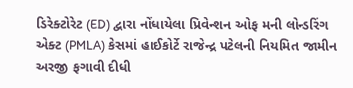ડિરેક્ટોરેટ (ED) દ્વારા નોંધાયેલા પ્રિવેન્શન ઓફ મની લોન્ડરિંગ એક્ટ (PMLA) કેસમાં હાઈકોર્ટે રાજેન્દ્ર પટેલની નિયમિત જામીન અરજી ફગાવી દીધી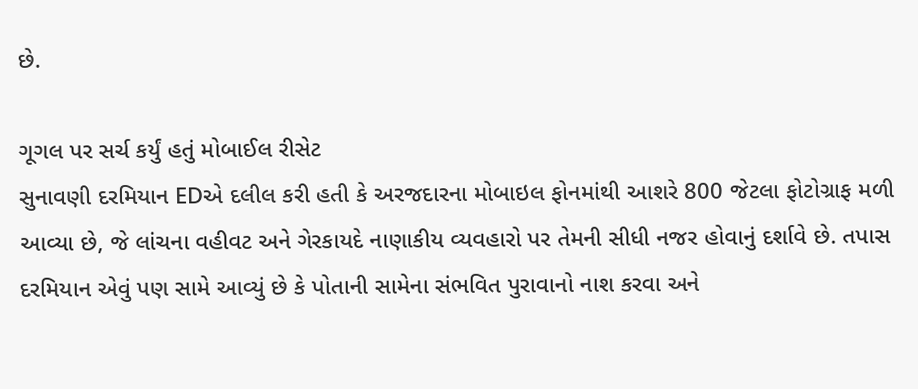છે.

ગૂગલ પર સર્ચ કર્યું હતું મોબાઈલ રીસેટ
સુનાવણી દરમિયાન EDએ દલીલ કરી હતી કે અરજદારના મોબાઇલ ફોનમાંથી આશરે 800 જેટલા ફોટોગ્રાફ મળી આવ્યા છે, જે લાંચના વહીવટ અને ગેરકાયદે નાણાકીય વ્યવહારો પર તેમની સીધી નજર હોવાનું દર્શાવે છે. તપાસ દરમિયાન એવું પણ સામે આવ્યું છે કે પોતાની સામેના સંભવિત પુરાવાનો નાશ કરવા અને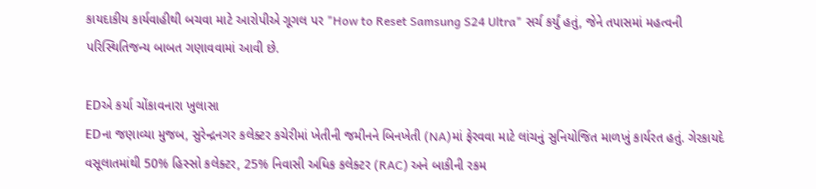કાયદાકીય કાર્યવાહીથી બચવા માટે આરોપીએ ગૂગલ પર "How to Reset Samsung S24 Ultra" સર્ચ કર્યું હતું, જેને તપાસમાં મહત્વની પરિસ્થિતિજન્ય બાબત ગણાવવામાં આવી છે.

EDએ કર્યા ચોંકાવનારા ખુલાસા
EDના જણાવ્યા મુજબ, સુરેન્દ્રનગર કલેક્ટર કચેરીમાં ખેતીની જમીનને બિનખેતી (NA)માં ફેરવવા માટે લાંચનું સુનિયોજિત માળખું કાર્યરત હતું. ગેરકાયદે વસૂલાતમાંથી 50% હિસ્સો કલેક્ટર, 25% નિવાસી અધિક કલેક્ટર (RAC) અને બાકીની રકમ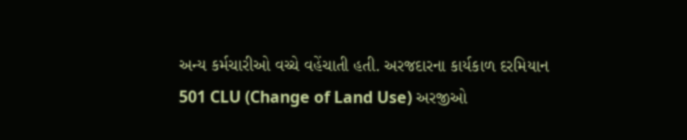અન્ય કર્મચારીઓ વચ્ચે વહેંચાતી હતી. અરજદારના કાર્યકાળ દરમિયાન 501 CLU (Change of Land Use) અરજીઓ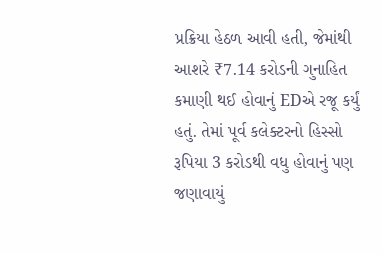પ્રક્રિયા હેઠળ આવી હતી, જેમાંથી આશરે ₹7.14 કરોડની ગુનાહિત કમાણી થઈ હોવાનું EDએ રજૂ કર્યું હતું. તેમાં પૂર્વ કલેક્ટરનો હિસ્સો રૂપિયા 3 કરોડથી વધુ હોવાનું પણ જણાવાયું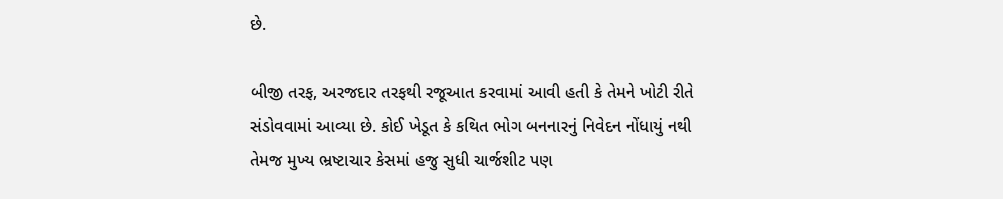છે.

બીજી તરફ, અરજદાર તરફથી રજૂઆત કરવામાં આવી હતી કે તેમને ખોટી રીતે સંડોવવામાં આવ્યા છે. કોઈ ખેડૂત કે કથિત ભોગ બનનારનું નિવેદન નોંધાયું નથી તેમજ મુખ્ય ભ્રષ્ટાચાર કેસમાં હજુ સુધી ચાર્જશીટ પણ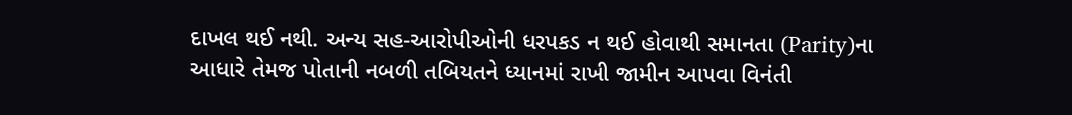દાખલ થઈ નથી. અન્ય સહ-આરોપીઓની ધરપકડ ન થઈ હોવાથી સમાનતા (Parity)ના આધારે તેમજ પોતાની નબળી તબિયતને ધ્યાનમાં રાખી જામીન આપવા વિનંતી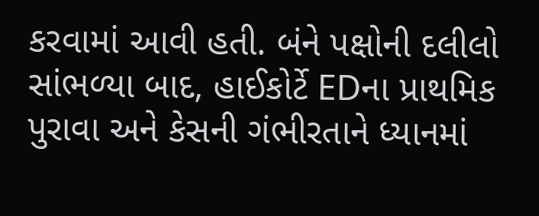કરવામાં આવી હતી. બંને પક્ષોની દલીલો સાંભળ્યા બાદ, હાઈકોર્ટે EDના પ્રાથમિક પુરાવા અને કેસની ગંભીરતાને ધ્યાનમાં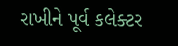રાખીને પૂર્વ કલેક્ટર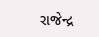રાજેન્દ્ર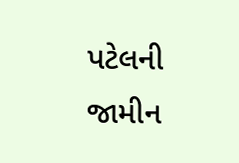પટેલની જામીન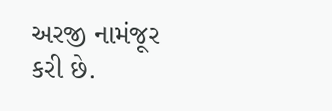અરજી નામંજૂર કરી છે.